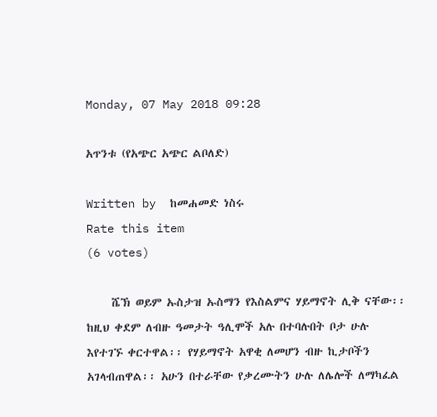Monday, 07 May 2018 09:28

አጥንቱ (የአጭር አጭር ልቦለድ)

Written by  ከመሐመድ ነስሩ
Rate this item
(6 votes)

     ሼኽ ወይም ኡስታዝ ኡስማን የእስልምና ሃይማኖት ሊቅ ናቸው፡፡ ከዚህ ቀደም ለብዙ ዓመታት ዓሊሞች አሉ በተባሉበት ቦታ ሁሉ እየተገኙ ቀርተዋል፡፡ የሃይማኖት አዋቂ ለመሆን ብዙ ኪታቦችን አገላብጠዋል፡፡ አሁን በተራቸው የቃረሙትን ሁሉ ለሌሎች ለማካፈል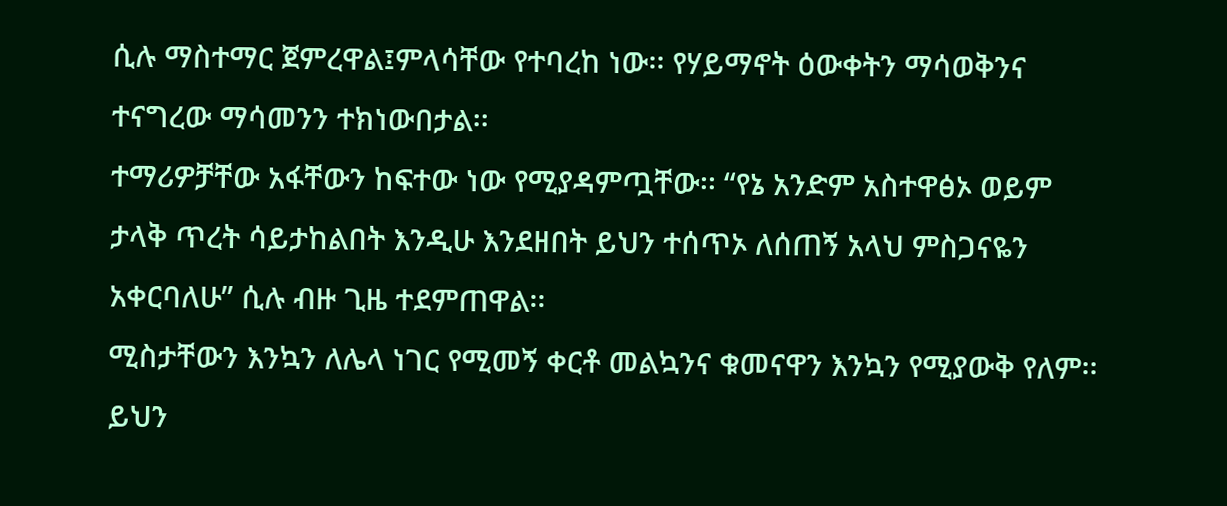ሲሉ ማስተማር ጀምረዋል፤ምላሳቸው የተባረከ ነው፡፡ የሃይማኖት ዕውቀትን ማሳወቅንና ተናግረው ማሳመንን ተክነውበታል፡፡
ተማሪዎቻቸው አፋቸውን ከፍተው ነው የሚያዳምጧቸው፡፡ “የኔ አንድም አስተዋፅኦ ወይም ታላቅ ጥረት ሳይታከልበት እንዲሁ እንደዘበት ይህን ተሰጥኦ ለሰጠኝ አላህ ምስጋናዬን አቀርባለሁ” ሲሉ ብዙ ጊዜ ተደምጠዋል፡፡
ሚስታቸውን እንኳን ለሌላ ነገር የሚመኝ ቀርቶ መልኳንና ቁመናዋን እንኳን የሚያውቅ የለም፡፡ ይህን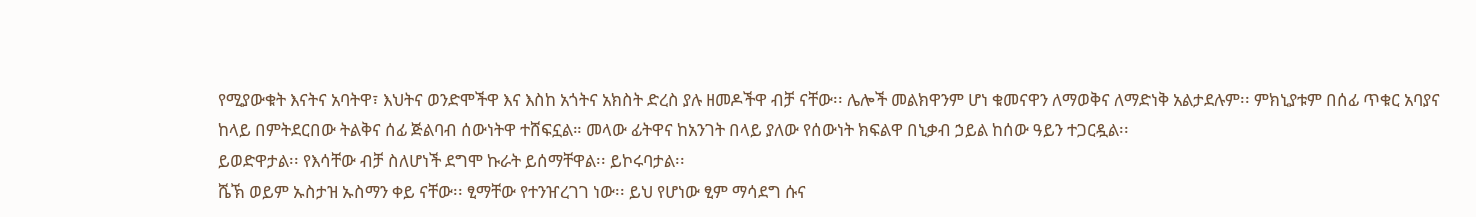የሚያውቁት እናትና አባትዋ፣ እህትና ወንድሞችዋ እና እስከ አጎትና አክስት ድረስ ያሉ ዘመዶችዋ ብቻ ናቸው፡፡ ሌሎች መልክዋንም ሆነ ቁመናዋን ለማወቅና ለማድነቅ አልታደሉም፡፡ ምክኒያቱም በሰፊ ጥቁር አባያና ከላይ በምትደርበው ትልቅና ሰፊ ጅልባብ ሰውነትዋ ተሸፍኗል። መላው ፊትዋና ከአንገት በላይ ያለው የሰውነት ክፍልዋ በኒቃብ ኃይል ከሰው ዓይን ተጋርዷል፡፡
ይወድዋታል፡፡ የእሳቸው ብቻ ስለሆነች ደግሞ ኩራት ይሰማቸዋል፡፡ ይኮሩባታል፡፡
ሼኽ ወይም ኡስታዝ ኡስማን ቀይ ናቸው፡፡ ፂማቸው የተንዠረገገ ነው፡፡ ይህ የሆነው ፂም ማሳደግ ሱና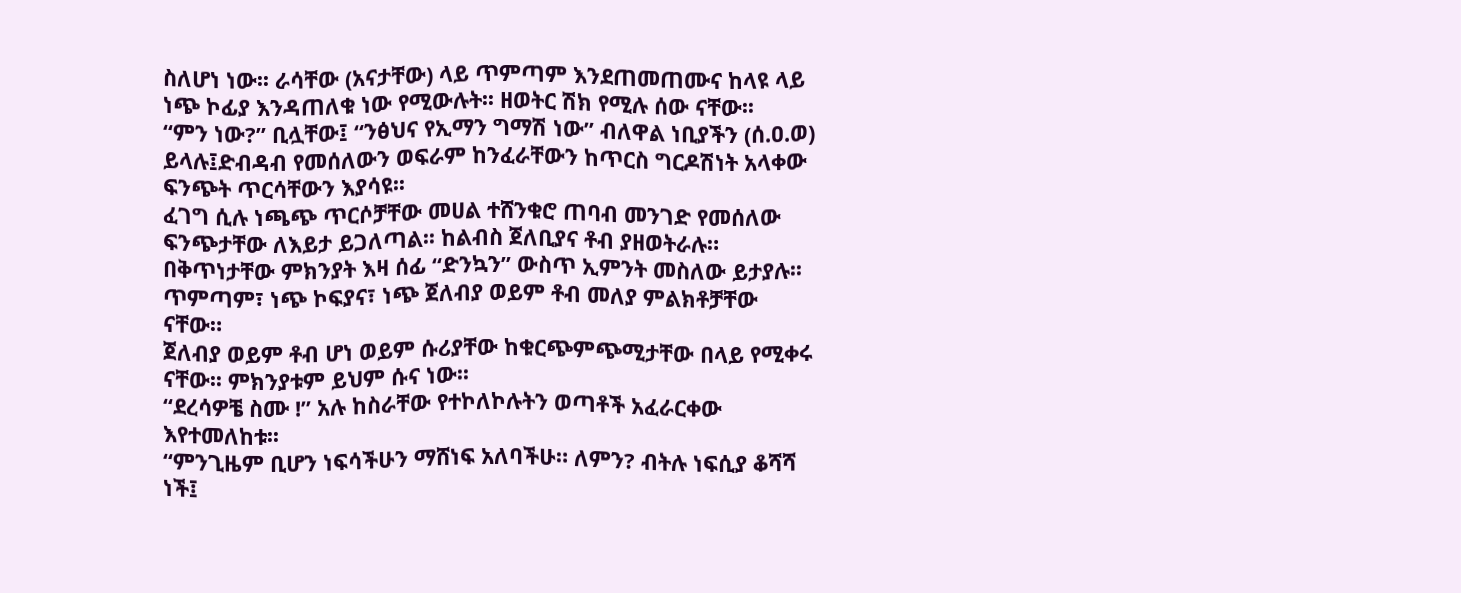ስለሆነ ነው፡፡ ራሳቸው (አናታቸው) ላይ ጥምጣም እንደጠመጠሙና ከላዩ ላይ ነጭ ኮፊያ እንዳጠለቁ ነው የሚውሉት፡፡ ዘወትር ሽክ የሚሉ ሰው ናቸው፡፡
“ምን ነው?” ቢሏቸው፤ “ንፅህና የኢማን ግማሽ ነው” ብለዋል ነቢያችን (ሰ.ዐ.ወ) ይላሉ፤ድብዳብ የመሰለውን ወፍራም ከንፈራቸውን ከጥርስ ግርዶሽነት አላቀው ፍንጭት ጥርሳቸውን እያሳዩ፡፡
ፈገግ ሲሉ ነጫጭ ጥርሶቻቸው መሀል ተሸንቁሮ ጠባብ መንገድ የመሰለው ፍንጭታቸው ለእይታ ይጋለጣል፡፡ ከልብስ ጀለቢያና ቶብ ያዘወትራሉ። በቅጥነታቸው ምክንያት እዛ ሰፊ “ድንኳን” ውስጥ ኢምንት መስለው ይታያሉ፡፡ ጥምጣም፣ ነጭ ኮፍያና፣ ነጭ ጀለብያ ወይም ቶብ መለያ ምልክቶቻቸው ናቸው።
ጀለብያ ወይም ቶብ ሆነ ወይም ሱሪያቸው ከቁርጭምጭሚታቸው በላይ የሚቀሩ ናቸው፡፡ ምክንያቱም ይህም ሱና ነው፡፡
“ደረሳዎቼ ስሙ !” አሉ ከስራቸው የተኮለኮሉትን ወጣቶች አፈራርቀው እየተመለከቱ፡፡
“ምንጊዜም ቢሆን ነፍሳችሁን ማሸነፍ አለባችሁ። ለምን? ብትሉ ነፍሲያ ቆሻሻ ነች፤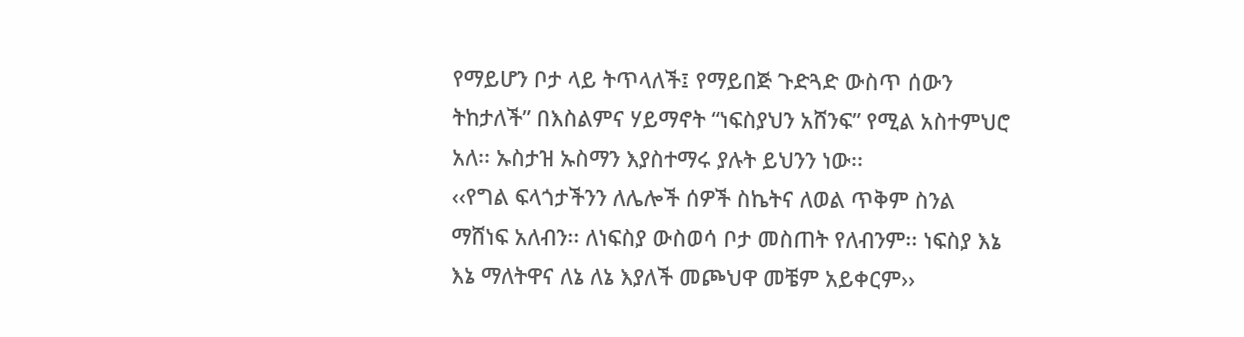የማይሆን ቦታ ላይ ትጥላለች፤ የማይበጅ ጉድጓድ ውስጥ ሰውን ትከታለች” በእስልምና ሃይማኖት “ነፍስያህን አሸንፍ” የሚል አስተምህሮ አለ፡፡ ኡስታዝ ኡስማን እያስተማሩ ያሉት ይህንን ነው፡፡
‹‹የግል ፍላጎታችንን ለሌሎች ሰዎች ስኬትና ለወል ጥቅም ስንል ማሸነፍ አለብን፡፡ ለነፍስያ ውስወሳ ቦታ መስጠት የለብንም፡፡ ነፍስያ እኔ እኔ ማለትዋና ለኔ ለኔ እያለች መጮህዋ መቼም አይቀርም››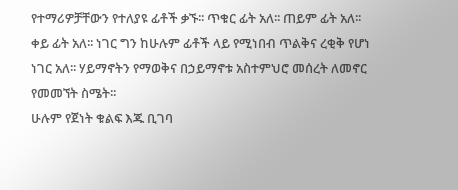የተማሪዎቻቸውን የተለያዩ ፊቶች ቃኙ፡፡ ጥቁር ፊት አለ፡፡ ጠይም ፊት አለ፡፡ ቀይ ፊት አለ፡፡ ነገር ግን ከሁሉም ፊቶች ላይ የሚነበብ ጥልቅና ረቂቅ የሆነ ነገር አለ፡፡ ሃይማኖትን የማወቅና በኃይማኖቱ አስተምህሮ መሰረት ለመኖር የመመኘት ስሜት፡፡
ሁሉም የጀነት ቁልፍ እጁ ቢገባ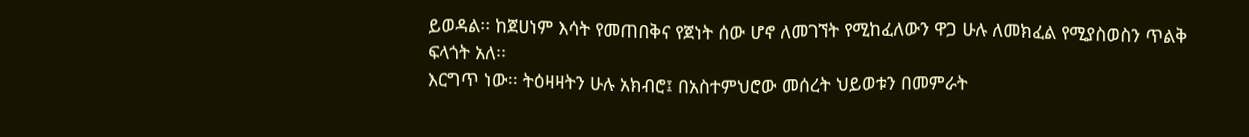ይወዳል፡፡ ከጀሀነም እሳት የመጠበቅና የጀነት ሰው ሆኖ ለመገኘት የሚከፈለውን ዋጋ ሁሉ ለመክፈል የሚያስወስን ጥልቅ ፍላጎት አለ፡፡
እርግጥ ነው፡፡ ትዕዛዛትን ሁሉ አክብሮ፤ በአስተምህሮው መሰረት ህይወቱን በመምራት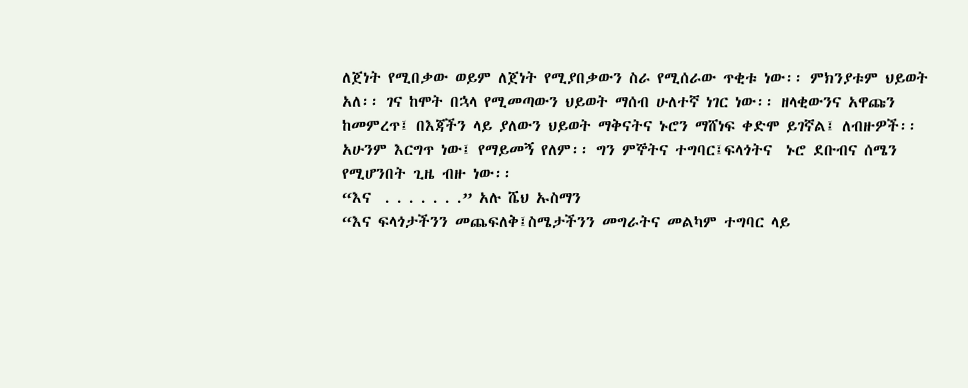ለጀነት የሚበቃው ወይም ለጀነት የሚያበቃውን ስራ የሚሰራው ጥቂቱ ነው፡፡ ምክንያቱም ህይወት አለ፡፡ ገና ከሞት በኋላ የሚመጣውን ህይወት ማሰብ ሁለተኛ ነገር ነው፡፡ ዘላቂውንና አዋጩን ከመምረጥ፤ በእጃችን ላይ ያለውን ህይወት ማቅናትና ኑሮን ማሸነፍ ቀድሞ ይገኛል፤ ለብዙዎች፡፡
አሁንም እርግጥ ነው፤ የማይመኝ የለም፡፡ ግን ምኞትና ተግባር፤ፍላጎትና  ኑሮ ደቡብና ሰሜን የሚሆንበት ጊዜ ብዙ ነው፡፡
“እና  . . . . . . .” አሉ ሼህ ኡስማን
“እና ፍላጎታችንን መጨፍለቅ፤ስሜታችንን መግራትና መልካም ተግባር ላይ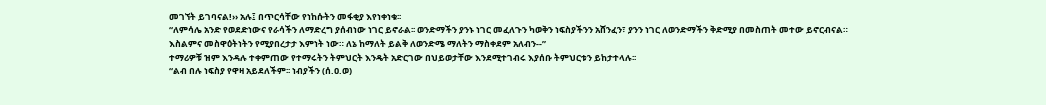መገኘት ይገባናል!›› አሉ፤ በጥርሳቸው የነከሱትን መፋቂያ እየነቀነቁ፡፡
“ለምሳሌ አንድ የወደድነውና የራሳችን ለማድረግ ያሰብነው ነገር ይኖራል፡፡ ወንድማችን ያንኑ ነገር መፈለጉን ካወቅን ነፍስያችንን አሸንፈን፣ ያንን ነገር ለወንድማችን ቅድሚያ በመስጠት መተው ይኖርብናል። እስልምና መስዋዕትነትን የሚያበረታታ እምነት ነው። ለኔ ከማለት ይልቅ ለወንድሜ ማለትን ማስቀደም አለብን--”
ተማሪዎቹ ዝም እንዳሉ ተቀምጠው የተማሩትን ትምህርት እንዴት አድርገው በህይወታቸው እንደሚተገብሩ እያሰቡ ትምህርቱን ይከታተላሉ፡፡
“ልብ በሉ ነፍስያ የዋዛ አይደለችም፡፡ ነብያችን (ሰ.ዐ.ወ)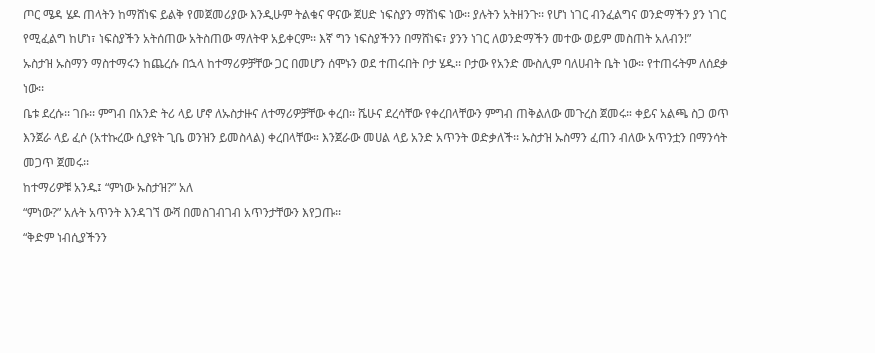ጦር ሜዳ ሄዶ ጠላትን ከማሸነፍ ይልቅ የመጀመሪያው እንዲሁም ትልቁና ዋናው ጀሀድ ነፍስያን ማሸነፍ ነው፡፡ ያሉትን አትዘንጉ፡፡ የሆነ ነገር ብንፈልግና ወንድማችን ያን ነገር የሚፈልግ ከሆነ፣ ነፍስያችን አትሰጠው አትስጠው ማለትዋ አይቀርም፡፡ እኛ ግን ነፍስያችንን በማሸነፍ፣ ያንን ነገር ለወንድማችን መተው ወይም መስጠት አለብን!”
ኡስታዝ ኡስማን ማስተማሩን ከጨረሱ በኋላ ከተማሪዎቻቸው ጋር በመሆን ሰሞኑን ወደ ተጠሩበት ቦታ ሄዱ፡፡ ቦታው የአንድ ሙስሊም ባለሀብት ቤት ነው። የተጠሩትም ለሰደቃ ነው፡፡
ቤቱ ደረሱ፡፡ ገቡ፡፡ ምግብ በአንድ ትሪ ላይ ሆኖ ለኡስታዙና ለተማሪዎቻቸው ቀረበ፡፡ ሼሁና ደረሳቸው የቀረበላቸውን ምግብ ጠቅልለው መጉረስ ጀመሩ። ቀይና አልጫ ስጋ ወጥ እንጀራ ላይ ፈሶ (አተኩረው ሲያዩት ጊቤ ወንዝን ይመስላል) ቀረበላቸው። እንጀራው መሀል ላይ አንድ አጥንት ወድቃለች፡፡ ኡስታዝ ኡስማን ፈጠን ብለው አጥንቷን በማንሳት መጋጥ ጀመሩ፡፡
ከተማሪዎቹ አንዱ፤ “ምነው ኡስታዝ?” አለ
“ምነው?” አሉት አጥንት እንዳገኘ ውሻ በመስገብገብ አጥንታቸውን እየጋጡ፡፡
“ቅድም ነብሲያችንን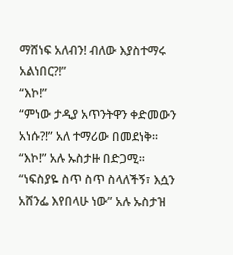ማሸነፍ አለብን! ብለው እያስተማሩ አልነበር?!”
“እኮ!”
“ምነው ታዲያ አጥንትዋን ቀድመውን አነሱ?!” አለ ተማሪው በመደነቅ፡፡
“እኮ!” አሉ ኡስታዙ በድጋሚ፡፡
“ነፍስያዬ ስጥ ስጥ ስላለችኝ፣ እሷን አሸንፌ እየበላሁ ነው” አሉ ኡስታዝ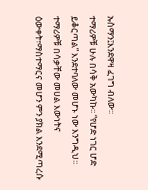ኡስማን፤እንደዋዛ ፈገግ ብለው፡፡
ተማሪዎቹ ሁሉ በሳቅ አውካኩ፡፡ “የሆድ ነገር ሆድ ይቆርጣል” እንደተባለው መሆኑ ነው እንግዲህ፡፡ ተማሪዎቹ በሳቃቸው መሀል እውነትና ዕውቀት፣ማስተማርና መሆን ምን ያክል እንደሚጣረሱ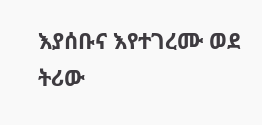እያሰቡና እየተገረሙ ወደ ትሪው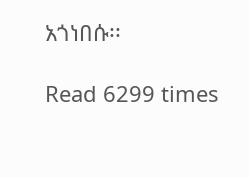አጎነበሱ፡፡

Read 6299 times